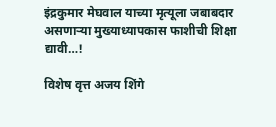इंद्रकुमार मेघवाल याच्या मृत्यूला जबाबदार असणाऱ्या मुख्याध्यापकास फाशीची शिक्षा द्यावी…!

विशेष वृत्त अजय शिंगे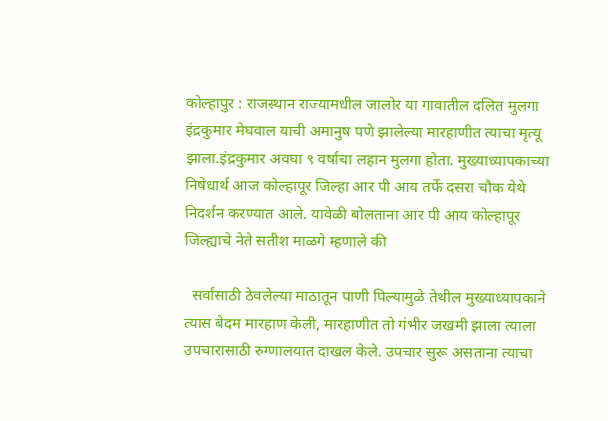कोल्हापुर : राजस्थान राज्यामधील जालोर या गावातील दलित मुलगा इंद्रकुमार मेघवाल याची अमानुष पणे झालेल्या मारहाणीत त्याचा मृत्यू झाला.इंद्रकुमार अवघा ९ वर्षांचा लहान मुलगा होता. मुख्याध्यापकाच्या निषेधार्थ आज कोल्हापूर जिल्हा आर पी आय तर्फे दसरा चौक येथे निदर्शन करण्यात आले. यावेळी बोलताना आर पी आय कोल्हापूर जिल्ह्याचे नेते सतीश माळगे म्हणाले की

  सर्वांसाठी ठेवलेल्या माठातून पाणी पिल्यामुळे तेथील मुख्याध्यापकाने त्यास बेदम मारहाण केली, मारहाणीत तो गंभीर जखमी झाला त्याला उपचारासाठी रुग्णालयात दाखल केले. उपचार सुरू असताना त्याचा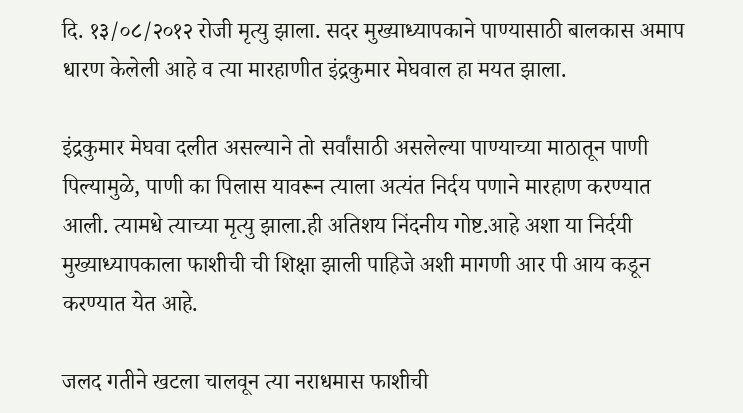दि. १३/०८/२०१२ रोजी मृत्यु झाला. सदर मुख्याध्यापकाने पाण्यासाठी बालकास अमाप धारण केलेली आहे व त्या मारहाणीत इंद्रकुमार मेघवाल हा मयत झाला.

इंद्रकुमार मेघवा दलीत असल्याने तो सर्वांसाठी असलेल्या पाण्याच्या माठातून पाणी पिल्यामुळे, पाणी का पिलास यावरून त्याला अत्यंत निर्दय पणाने मारहाण करण्यात आली. त्यामधे त्याच्या मृत्यु झाला.ही अतिशय निंदनीय गोष्ट.आहे अशा या निर्दयी मुख्याध्यापकाला फाशीची ची शिक्षा झाली पाहिजे अशी मागणी आर पी आय कडून करण्यात येत आहे.

जलद गतीने खटला चालवून त्या नराधमास फाशीची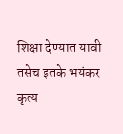शिक्षा देण्यात यावी तसेच इतके भयंकर कृत्य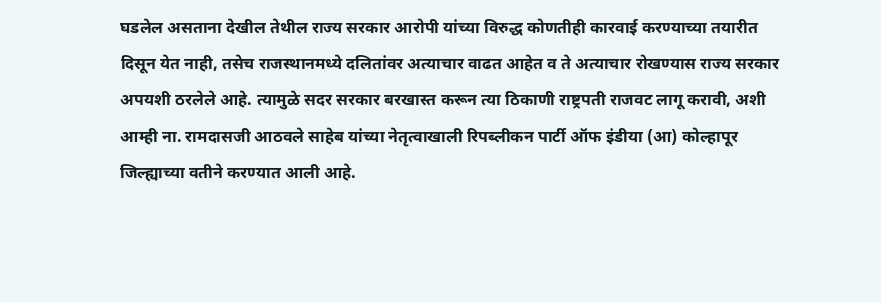घडलेल असताना देखील तेथील राज्य सरकार आरोपी यांच्या विरुद्ध कोणतीही कारवाई करण्याच्या तयारीत दिसून येत नाही, तसेच राजस्थानमध्ये दलितांवर अत्याचार वाढत आहेत व ते अत्याचार रोखण्यास राज्य सरकार अपयशी ठरलेले आहे. त्यामुळे सदर सरकार बरखास्त करून त्या ठिकाणी राष्ट्रपती राजवट लागू करावी, अशी आम्ही ना. रामदासजी आठवले साहेब यांच्या नेतृत्वाखाली रिपब्लीकन पार्टी ऑफ इंडीया (आ) कोल्हापूर जिल्ह्याच्या वतीने करण्यात आली आहे.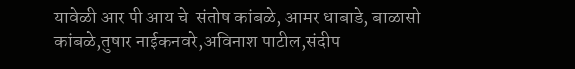यावेळी आर पी आय चे  संतोष कांबळे, आमर धाबाडे, बाळासो कांबळे,तुषार नाईकनवरे,अविनाश पाटील,संदीप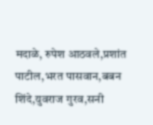मदाळे, रुपेश आठवले,प्रशांत पाटील,भरत पासवान,बबन शिंदे,युवराज गुरव,सनी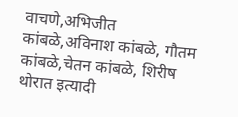वाचणे,अभिजीत कांबळे,अविनाश कांबळे, गौतम कांबळे,चेतन कांबळे, शिरीष थोरात इत्यादी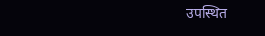उपस्थित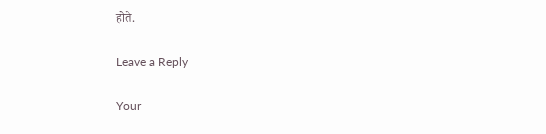होते.

Leave a Reply

Your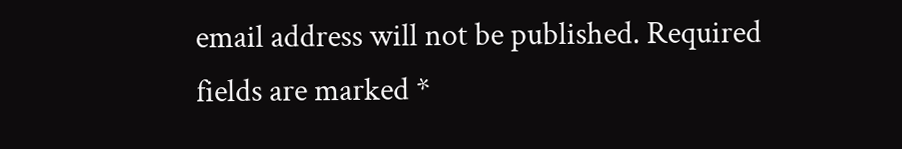email address will not be published. Required fields are marked *